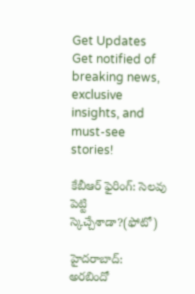Get Updates
Get notified of breaking news, exclusive insights, and must-see stories!

కేబీఆర్ ఫైరింగ్: సెలవు పెట్టి స్కెచ్చేశాడా?(ఫోటో)

హైదరాబాద్: అరబిందో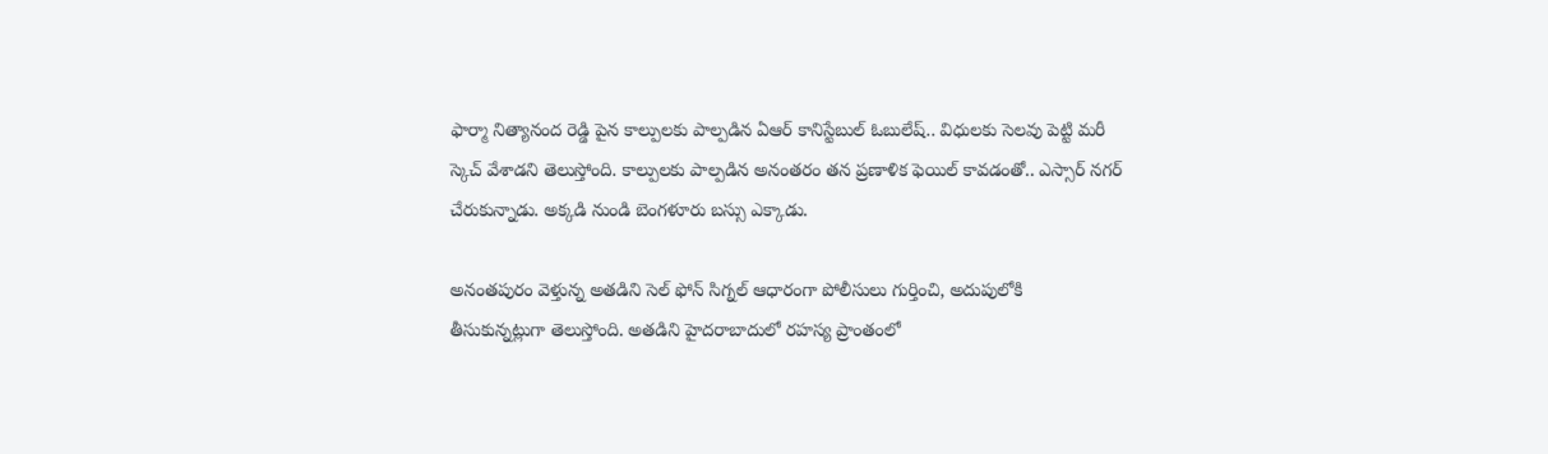ఫార్మా నిత్యానంద రెడ్డి పైన కాల్పులకు పాల్పడిన ఏఆర్ కానిస్టేబుల్ ఓబులేష్.. విధులకు సెలవు పెట్టి మరీ స్కెచ్ వేశాడని తెలుస్తోంది. కాల్పులకు పాల్పడిన అనంతరం తన ప్రణాళిక ఫెయిల్ కావడంతో.. ఎస్సార్ నగర్ చేరుకున్నాడు. అక్కడి నుండి బెంగళూరు బస్సు ఎక్కాడు.

అనంతపురం వెళ్తున్న అతడిని సెల్ ఫోన్ సిగ్నల్ ఆధారంగా పోలీసులు గుర్తించి, అదుపులోకి తీసుకున్నట్లుగా తెలుస్తోంది. అతడిని హైదరాబాదులో రహస్య ప్రాంతంలో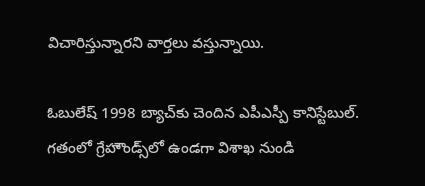విచారిస్తున్నారని వార్తలు వస్తున్నాయి.

ఓబులేష్ 1998 బ్యాచ్‌కు చెందిన ఎపీఎస్పీ కానిస్టేబుల్. గతంలో గ్రేహౌండ్స్‌లో ఉండగా విశాఖ నుండి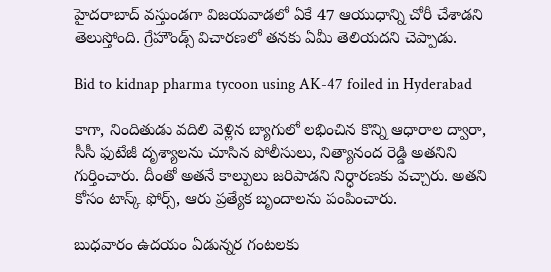హైదరాబాద్ వస్తుండగా విజయవాడలో ఏకే 47 ఆయుధాన్ని చోరీ చేశాడని తెలుస్తోంది. గ్రేహౌండ్స్ విచారణలో తనకు ఏమీ తెలియదని చెప్పాడు.

Bid to kidnap pharma tycoon using AK-47 foiled in Hyderabad

కాగా, నిందితుడు వదిలి వెళ్లిన బ్యాగులో లభించిన కొన్ని ఆధారాల ద్వారా, సీసీ ఫుటేజీ దృశ్యాలను చూసిన పోలీసులు, నిత్యానంద రెడ్డి అతనిని గుర్తించారు. దీంతో అతనే కాల్పులు జరిపాడని నిర్ధారణకు వచ్చారు. అతని కోసం టాస్క్ ఫోర్స్, ఆరు ప్రత్యేక బృందాలను పంపించారు.

బుధవారం ఉదయం ఏడున్నర గంటలకు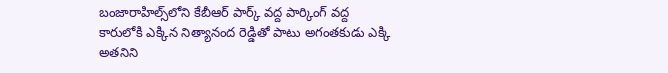బంజారాహిల్స్‌లోని కేబీఆర్ పార్క్ వద్ద పార్కింగ్ వద్ద కారులోకి ఎక్కిన నిత్యానంద రెడ్డితో పాటు అగంతకుడు ఎక్కి అతనిని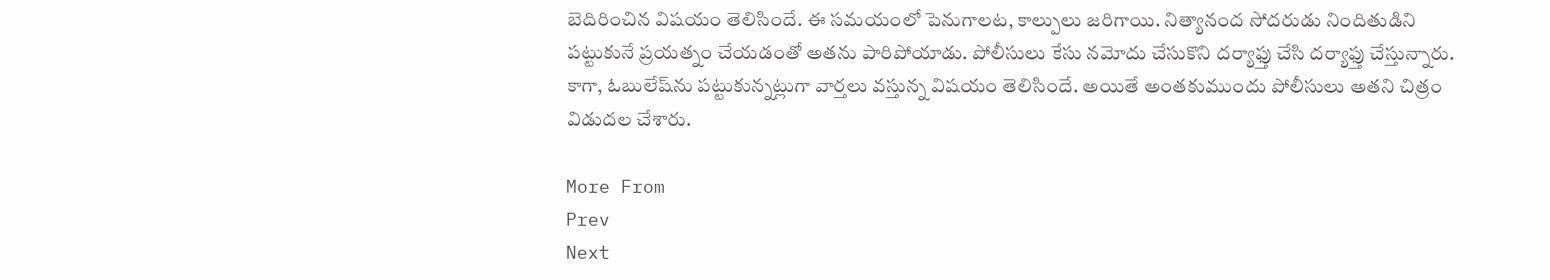బెదిరించిన విషయం తెలిసిందే. ఈ సమయంలో పెనుగాలట, కాల్పులు జరిగాయి. నిత్యానంద సోదరుడు నిందితుడిని పట్టుకునే ప్రయత్నం చేయడంతో అతను పారిపోయాడు. పోలీసులు కేసు నమోదు చేసుకొని దర్యాఫ్తు చేసి దర్యాఫ్తు చేస్తున్నారు. కాగా, ఓబులేష్‌ను పట్టుకున్నట్లుగా వార్తలు వస్తున్న విషయం తెలిసిందే. అయితే అంతకుముందు పోలీసులు అతని చిత్రం విడుదల చేశారు.

More From
Prev
Next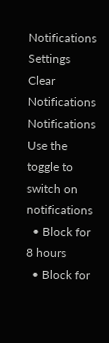Notifications
Settings
Clear Notifications
Notifications
Use the toggle to switch on notifications
  • Block for 8 hours
  • Block for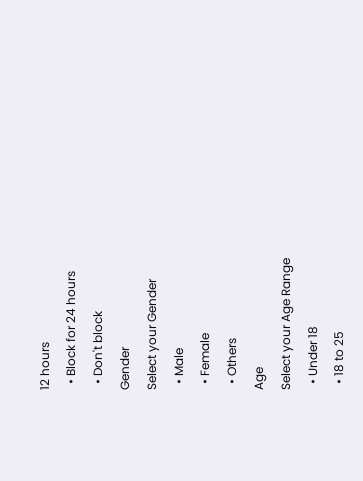12 hours
  • Block for 24 hours
  • Don't block
Gender
Select your Gender
  • Male
  • Female
  • Others
Age
Select your Age Range
  • Under 18
  • 18 to 25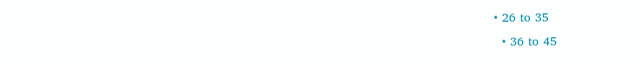• 26 to 35
  • 36 to 45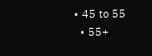• 45 to 55
  • 55+